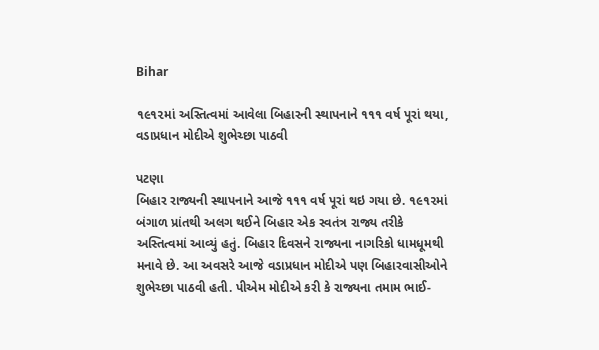Bihar

૧૯૧૨માં અસ્તિત્વમાં આવેલા બિહારની સ્થાપનાને ૧૧૧ વર્ષ પૂરાં થયા, વડાપ્રધાન મોદીએ શુભેચ્છા પાઠવી

પટણા
બિહાર રાજ્યની સ્થાપનાને આજે ૧૧૧ વર્ષ પૂરાં થઇ ગયા છે. ૧૯૧૨માં બંગાળ પ્રાંતથી અલગ થઈને બિહાર એક સ્વતંત્ર રાજ્ય તરીકે અસ્તિત્વમાં આવ્યું હતું. બિહાર દિવસને રાજ્યના નાગરિકો ધામધૂમથી મનાવે છે. આ અવસરે આજે વડાપ્રધાન મોદીએ પણ બિહારવાસીઓને શુભેચ્છા પાઠવી હતી. પીએમ મોદીએ કરી કે રાજ્યના તમામ ભાઈ-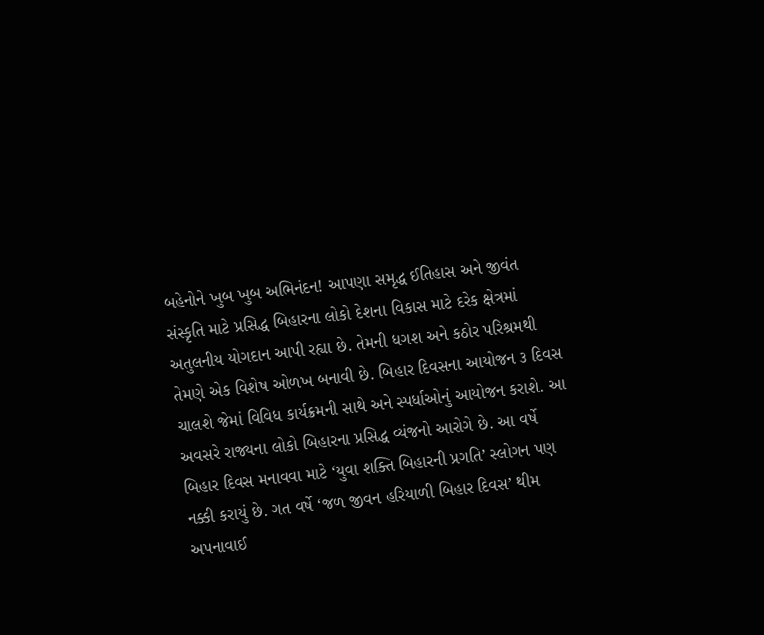બહેનોને ખુબ ખુબ અભિનંદન! આપણા સમૃદ્ધ ઈતિહાસ અને જીવંત સંસ્કૃતિ માટે પ્રસિદ્ધ બિહારના લોકો દેશના વિકાસ માટે દરેક ક્ષેત્રમાં અતુલનીય યોગદાન આપી રહ્યા છે. તેમની ધગશ અને કઠોર પરિશ્રમથી તેમણે એક વિશેષ ઓળખ બનાવી છે. બિહાર દિવસના આયોજન ૩ દિવસ ચાલશે જેમાં વિવિધ કાર્યક્રમની સાથે અને સ્પર્ધાઓનું આયોજન કરાશે. આ અવસરે રાજ્યના લોકો બિહારના પ્રસિદ્ધ વ્યંજનો આરોગે છે. આ વર્ષે બિહાર દિવસ મનાવવા માટે ‘યુવા શક્તિ બિહારની પ્રગતિ’ સ્લોગન પણ નક્કી કરાયું છે. ગત વર્ષે ‘જળ જીવન હરિયાળી બિહાર દિવસ’ થીમ અપનાવાઈ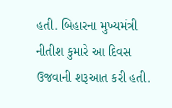હતી. બિહારના મુખ્યમંત્રી નીતીશ કુમારે આ દિવસ ઉજવાની શરૂઆત કરી હતી.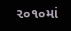૨૦૧૦માં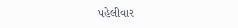પહેલીવાર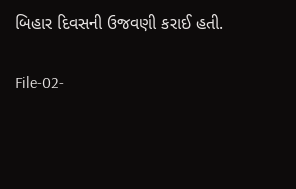બિહાર દિવસની ઉજવણી કરાઈ હતી.

File-02-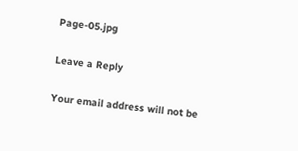Page-05.jpg

Leave a Reply

Your email address will not be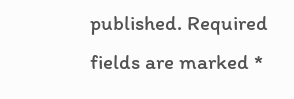published. Required fields are marked *